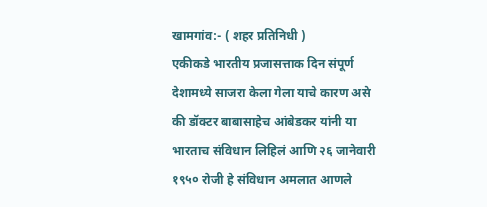खामगांव:- ( शहर प्रतिनिधी )
एकीकडे भारतीय प्रजासत्ताक दिन संपूर्ण देशामध्ये साजरा केला गेला याचे कारण असे की डॉक्टर बाबासाहेच आंबेडकर यांनी या भारताच संविधान लिहिलं आणि २६ जानेवारी १९५० रोजी हे संविधान अमलात आणले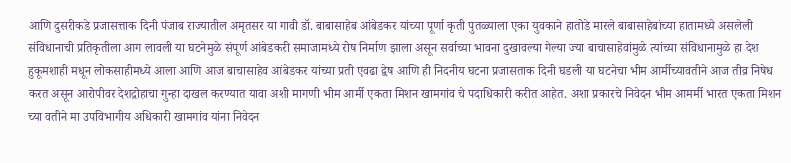आणि दुसरीकडे प्रजासत्ताक दिनी पंजाब राज्यातील अमृतसर या गावी डॉ. बाबासाहेब आंबेडकर यांच्या पूर्णा कृती पुतळ्याला एका युवकाने हातोडे मारले बाबासाहेबांच्या हातामध्ये असलेली संविधानाची प्रतिकृतीला आग लावली या घटनेमुळे संपूर्ण आंबेडकरी समाजामध्ये रोष निर्माण झाला असून सर्वाच्या भावना दुखावल्या गेल्या ज्या बाचासाहेवांमुळे त्यांच्या संविधानामुळे हा देश हुकूमशाही मधून लोकसाहीमध्ये आला आणि आज बाचासाहेव आंबेडकर यांच्या प्रती एवढा द्वेष आणि ही निदनीय घटना प्रजासताक दिनी घडली या घटनेचा भीम आर्मीच्यावतीने आज तीव्र निषेध करत असून आरोपीवर देशद्रोहाचा गुन्हा दाखल करण्यात यावा अशी मागणी भीम आर्मी एकता मिशन खामगांव चे पदाधिकारी करीत आहेत. अशा प्रकारचे निवेदन भीम आमर्मी भारत एकता मिशन च्या वतीने मा उपविभागीय अधिकारी खामगांव यांना निवेदन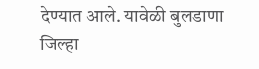देण्यात आले. यावेळी बुलडाणा जिल्हा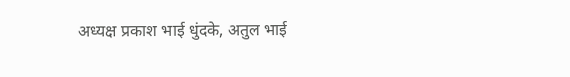अध्यक्ष प्रकाश भाई धुंदके, अतुल भाई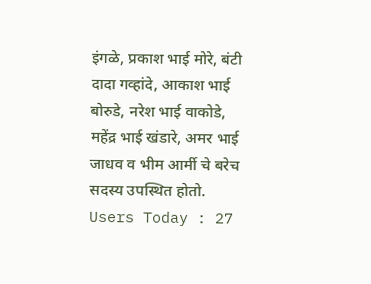इंगळे, प्रकाश भाई मोरे, बंटी दादा गव्हांदे, आकाश भाई बोरुडे, नरेश भाई वाकोडे, महेंद्र भाई खंडारे, अमर भाई जाधव व भीम आर्मी चे बरेच सदस्य उपस्थित होतो.
Users Today : 27